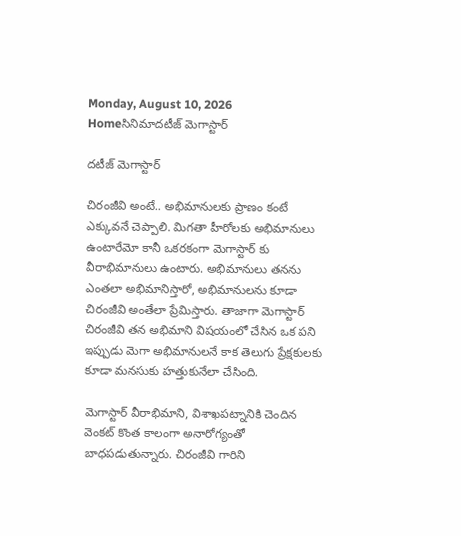Monday, August 10, 2026
Homeసినిమాదటీజ్ మెగాస్టార్

దటీజ్ మెగాస్టార్

చిరంజీవి అంటే.. అభిమానులకు ప్రాణం కంటే ఎక్కువనే చెప్పాలి. మిగతా హీరోలకు అభిమానులు ఉంటారేమో కానీ ఒకరకంగా మెగాస్టార్ కు వీరాభిమానులు ఉంటారు. అభిమానులు తనను ఎంతలా అభిమానిస్తారో, అభిమానులను కూడా చిరంజీవి అంతేలా ప్రేమిస్తారు. తాజాగా మెగాస్టార్ చిరంజీవి తన అభిమాని విషయంలో చేసిన ఒక పని ఇప్పుడు మెగా అభిమానులనే కాక తెలుగు ప్రేక్షకులకు కూడా మనసుకు హత్తుకునేలా చేసింది.

మెగాస్టార్ వీరాభిమాని, విశాఖపట్నానికి చెందిన వెంకట్ కొంత కాలంగా అనారోగ్యంతో బాధపడుతున్నారు. చిరంజీవి గారిని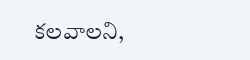కలవాలని,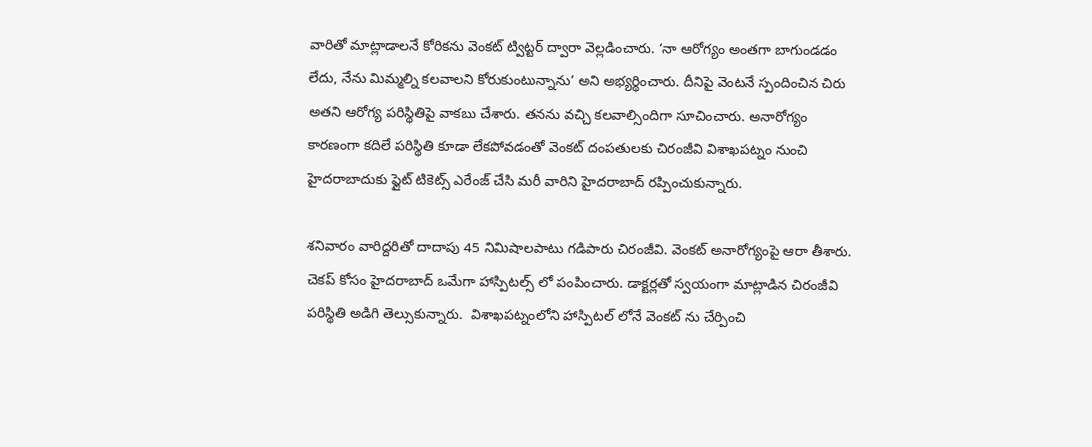వారితో మాట్లాడాలనే కోరికను వెంకట్ ట్విట్టర్ ద్వారా వెల్లడించారు. ‘నా ఆరోగ్యం అంతగా బాగుండడం లేదు, నేను మిమ్మల్ని కలవాలని కోరుకుంటున్నాను’ అని అభ్యర్థించారు. దీనిపై వెంటనే స్పందించిన చిరు అతని ఆరోగ్య పరిస్థితిపై వాకబు చేశారు. తనను వచ్చి కలవాల్సిందిగా సూచించారు. అనారోగ్యం కారణంగా కదిలే పరిస్థితి కూడా లేకపోవడంతో వెంకట్ దంపతులకు చిరంజీవి విశాఖపట్నం నుంచి హైదరాబాదుకు ఫ్లైట్ టికెట్స్ ఎరేంజ్ చేసి మరీ వారిని హైదరాబాద్ రప్పించుకున్నారు.

శనివారం వారిద్దరితో దాదాపు 45 నిమిషాలపాటు గడిపారు చిరంజీవి. వెంకట్ అనారోగ్యంపై ఆరా తీశారు.  చెకప్ కోసం హైదరాబాద్ ఒమేగా హాస్పిటల్స్ లో పంపించారు. డాక్టర్లతో స్వయంగా మాట్లాడిన చిరంజీవి పరిస్థితి అడిగి తెల్సుకున్నారు.  విశాఖపట్నంలోని హాస్పిటల్ లోనే వెంకట్ ను చేర్పించి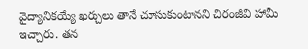వైద్యానికయ్యే ఖర్చులు తానే చూసుకుంటానని చిరంజీవి హామీ ఇచ్చారు. తన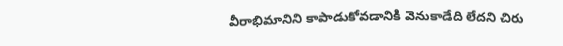వీరాభిమానిని కాపాడుకోవడానికి వెనుకాడేది లేదని చిరు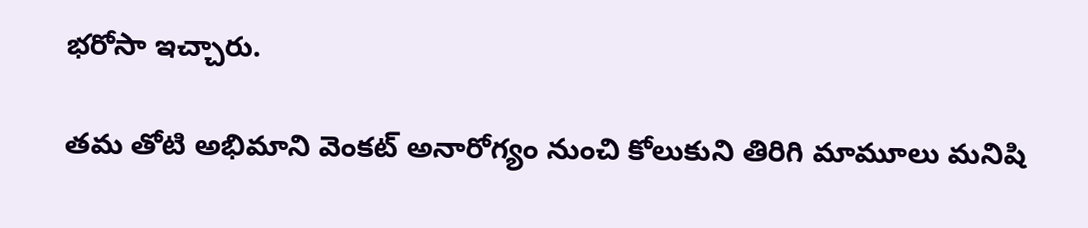భరోసా ఇచ్చారు.

తమ తోటి అభిమాని వెంకట్ అనారోగ్యం నుంచి కోలుకుని తిరిగి మామూలు మనిషి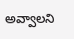అవ్వాలని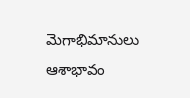మెగాభిమానులు ఆశాభావం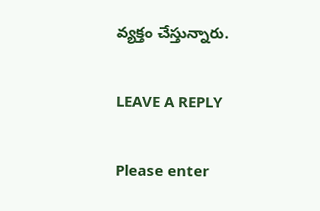వ్యక్తం చేస్తున్నారు.

LEAVE A REPLY

Please enter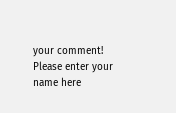your comment!
Please enter your name here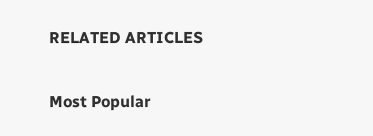RELATED ARTICLES

Most Popular